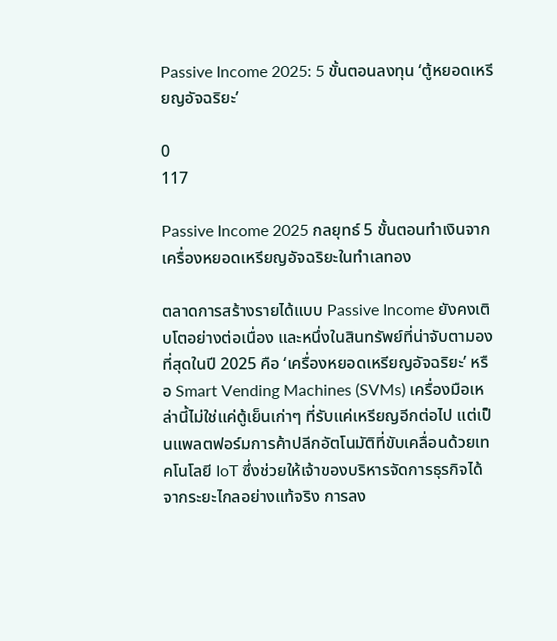Passive Income 2025: 5 ขั้นตอนลงทุน ‘ตู้หยอดเหรียญอัจฉริยะ’

0
117

Passive Income 2025 กลยุทธ์ 5 ขั้นตอนทำเงินจากเครื่องหยอดเหรียญอัจฉริยะในทำเลทอง

ตลาดการสร้างรายได้แบบ Passive Income ยังคงเติบโตอย่างต่อเนื่อง และหนึ่งในสินทรัพย์ที่น่าจับตามองที่สุดในปี 2025 คือ ‘เครื่องหยอดเหรียญอัจฉริยะ’ หรือ Smart Vending Machines (SVMs) เครื่องมือเหล่านี้ไม่ใช่แค่ตู้เย็นเก่าๆ ที่รับแค่เหรียญอีกต่อไป แต่เป็นแพลตฟอร์มการค้าปลีกอัตโนมัติที่ขับเคลื่อนด้วยเทคโนโลยี IoT ซึ่งช่วยให้เจ้าของบริหารจัดการธุรกิจได้จากระยะไกลอย่างแท้จริง การลง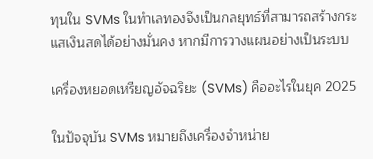ทุนใน SVMs ในทำเลทองจึงเป็นกลยุทธ์ที่สามารถสร้างกระแสเงินสดได้อย่างมั่นคง หากมีการวางแผนอย่างเป็นระบบ

เครื่องหยอดเหรียญอัจฉริยะ (SVMs) คืออะไรในยุค 2025

ในปัจจุบัน SVMs หมายถึงเครื่องจำหน่าย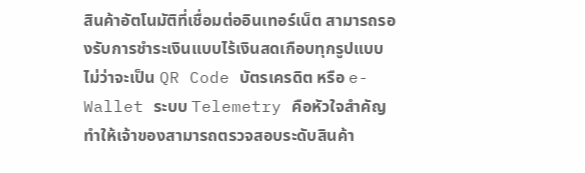สินค้าอัตโนมัติที่เชื่อมต่ออินเทอร์เน็ต สามารถรองรับการชำระเงินแบบไร้เงินสดเกือบทุกรูปแบบ ไม่ว่าจะเป็น QR Code บัตรเครดิต หรือ e-Wallet ระบบ Telemetry คือหัวใจสำคัญ ทำให้เจ้าของสามารถตรวจสอบระดับสินค้า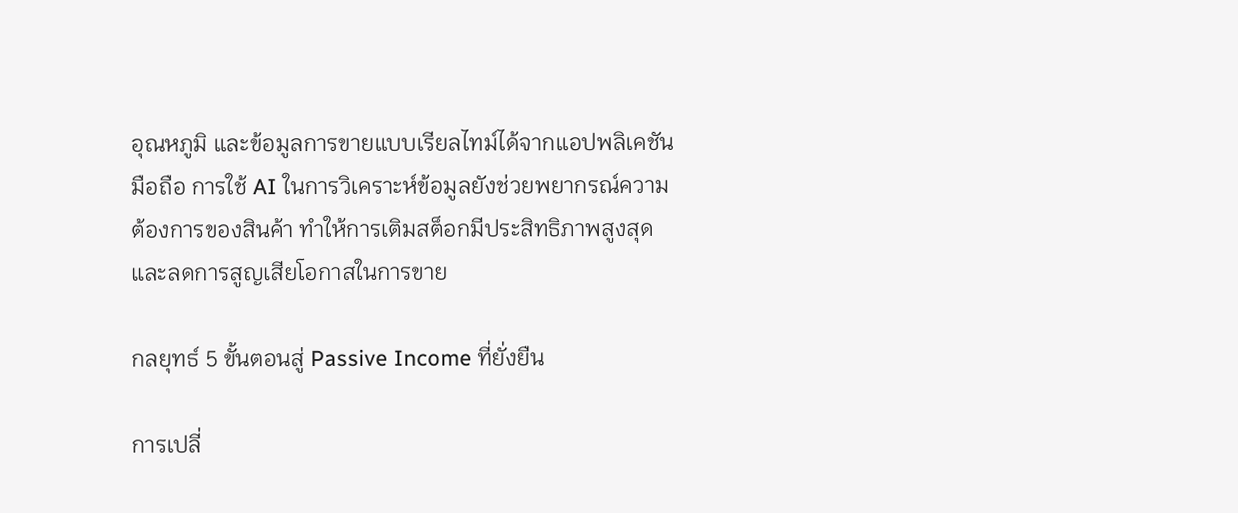อุณหภูมิ และข้อมูลการขายแบบเรียลไทม์ได้จากแอปพลิเคชันมือถือ การใช้ AI ในการวิเคราะห์ข้อมูลยังช่วยพยากรณ์ความต้องการของสินค้า ทำให้การเติมสต็อกมีประสิทธิภาพสูงสุด และลดการสูญเสียโอกาสในการขาย

กลยุทธ์ 5 ขั้นตอนสู่ Passive Income ที่ยั่งยืน

การเปลี่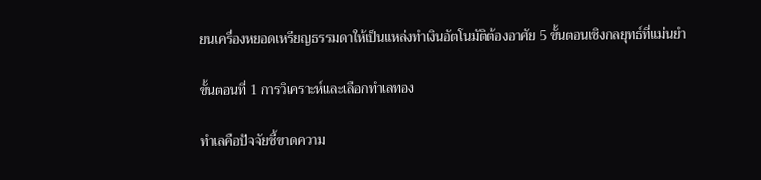ยนเครื่องหยอดเหรียญธรรมดาให้เป็นแหล่งทำเงินอัตโนมัติต้องอาศัย 5 ขั้นตอนเชิงกลยุทธ์ที่แม่นยำ

ขั้นตอนที่ 1 การวิเคราะห์และเลือกทำเลทอง

ทำเลคือปัจจัยชี้ขาดความ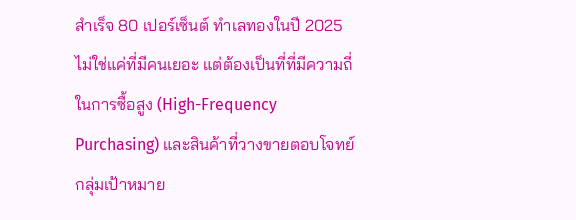สำเร็จ 80 เปอร์เซ็นต์ ทำเลทองในปี 2025 ไม่ใช่แค่ที่มีคนเยอะ แต่ต้องเป็นที่ที่มีความถี่ในการซื้อสูง (High-Frequency Purchasing) และสินค้าที่วางขายตอบโจทย์กลุ่มเป้าหมาย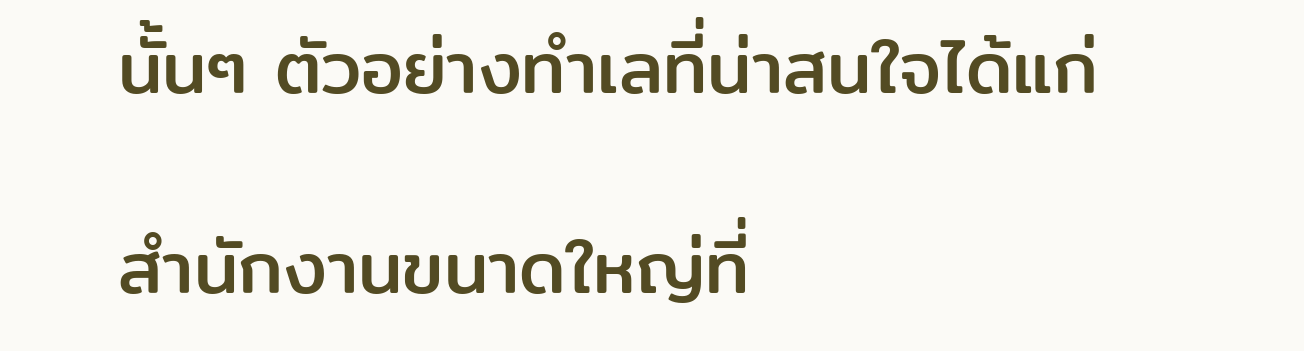นั้นๆ ตัวอย่างทำเลที่น่าสนใจได้แก่

สำนักงานขนาดใหญ่ที่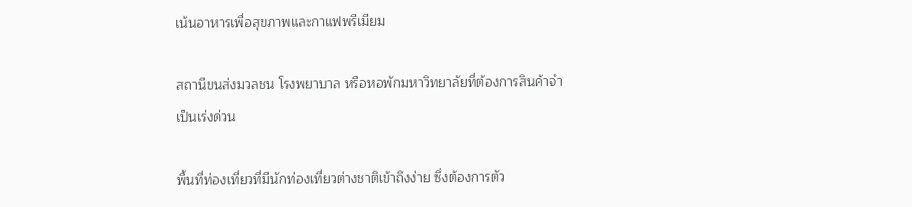เน้นอาหารเพื่อสุขภาพและกาแฟพรีเมียม

สถานีขนส่งมวลชน โรงพยาบาล หรือหอพักมหาวิทยาลัยที่ต้องการสินค้าจำเป็นเร่งด่วน

พื้นที่ท่องเที่ยวที่มีนักท่องเที่ยวต่างชาติเข้าถึงง่าย ซึ่งต้องการตัว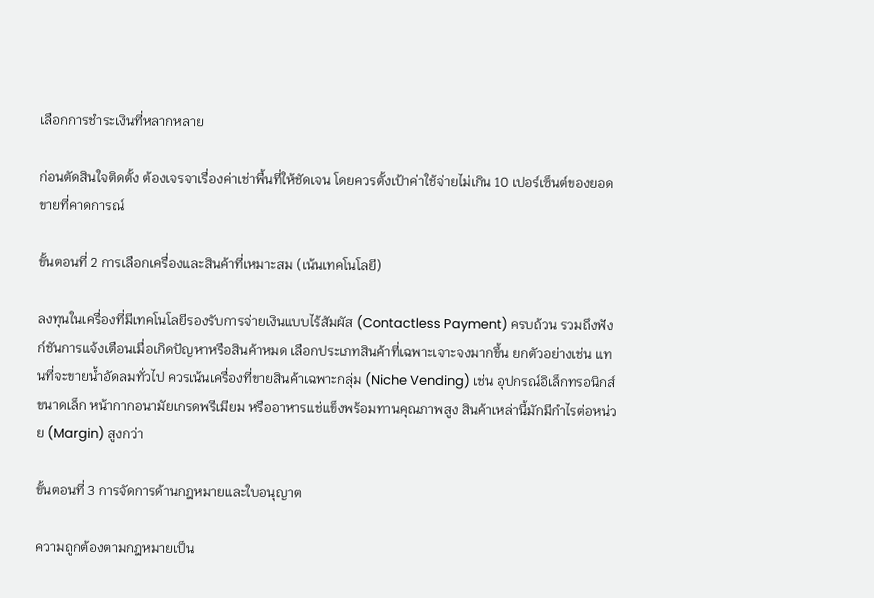เลือกการชำระเงินที่หลากหลาย

ก่อนตัดสินใจติดตั้ง ต้องเจรจาเรื่องค่าเช่าพื้นที่ให้ชัดเจน โดยควรตั้งเป้าค่าใช้จ่ายไม่เกิน 10 เปอร์เซ็นต์ของยอดขายที่คาดการณ์

ขั้นตอนที่ 2 การเลือกเครื่องและสินค้าที่เหมาะสม (เน้นเทคโนโลยี)

ลงทุนในเครื่องที่มีเทคโนโลยีรองรับการจ่ายเงินแบบไร้สัมผัส (Contactless Payment) ครบถ้วน รวมถึงฟังก์ชันการแจ้งเตือนเมื่อเกิดปัญหาหรือสินค้าหมด เลือกประเภทสินค้าที่เฉพาะเจาะจงมากขึ้น ยกตัวอย่างเช่น แทนที่จะขายน้ำอัดลมทั่วไป ควรเน้นเครื่องที่ขายสินค้าเฉพาะกลุ่ม (Niche Vending) เช่น อุปกรณ์อิเล็กทรอนิกส์ขนาดเล็ก หน้ากากอนามัยเกรดพรีเมียม หรืออาหารแช่แข็งพร้อมทานคุณภาพสูง สินค้าเหล่านี้มักมีกำไรต่อหน่วย (Margin) สูงกว่า

ขั้นตอนที่ 3 การจัดการด้านกฎหมายและใบอนุญาต

ความถูกต้องตามกฎหมายเป็น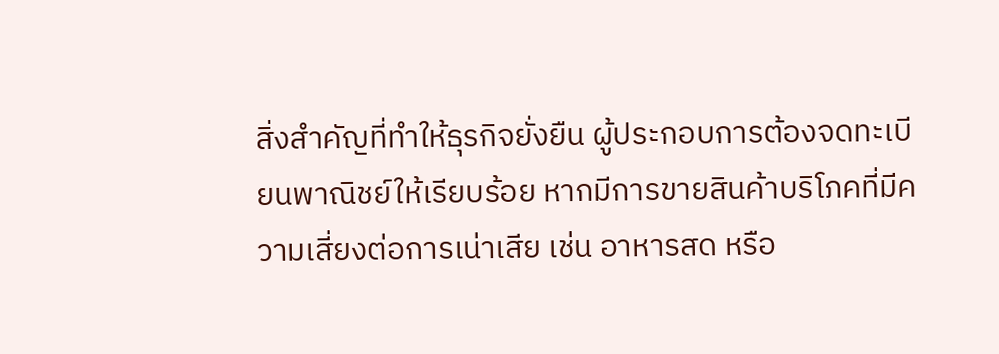สิ่งสำคัญที่ทำให้ธุรกิจยั่งยืน ผู้ประกอบการต้องจดทะเบียนพาณิชย์ให้เรียบร้อย หากมีการขายสินค้าบริโภคที่มีความเสี่ยงต่อการเน่าเสีย เช่น อาหารสด หรือ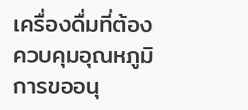เครื่องดื่มที่ต้องควบคุมอุณหภูมิ การขออนุ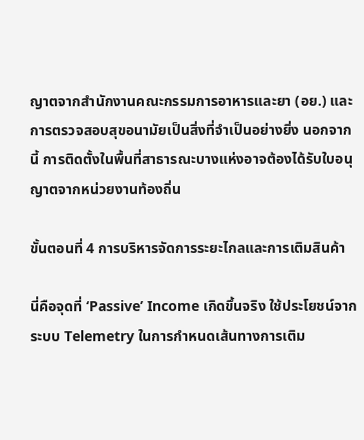ญาตจากสำนักงานคณะกรรมการอาหารและยา (อย.) และการตรวจสอบสุขอนามัยเป็นสิ่งที่จำเป็นอย่างยิ่ง นอกจากนี้ การติดตั้งในพื้นที่สาธารณะบางแห่งอาจต้องได้รับใบอนุญาตจากหน่วยงานท้องถิ่น

ขั้นตอนที่ 4 การบริหารจัดการระยะไกลและการเติมสินค้า

นี่คือจุดที่ ‘Passive’ Income เกิดขึ้นจริง ใช้ประโยชน์จากระบบ Telemetry ในการกำหนดเส้นทางการเติม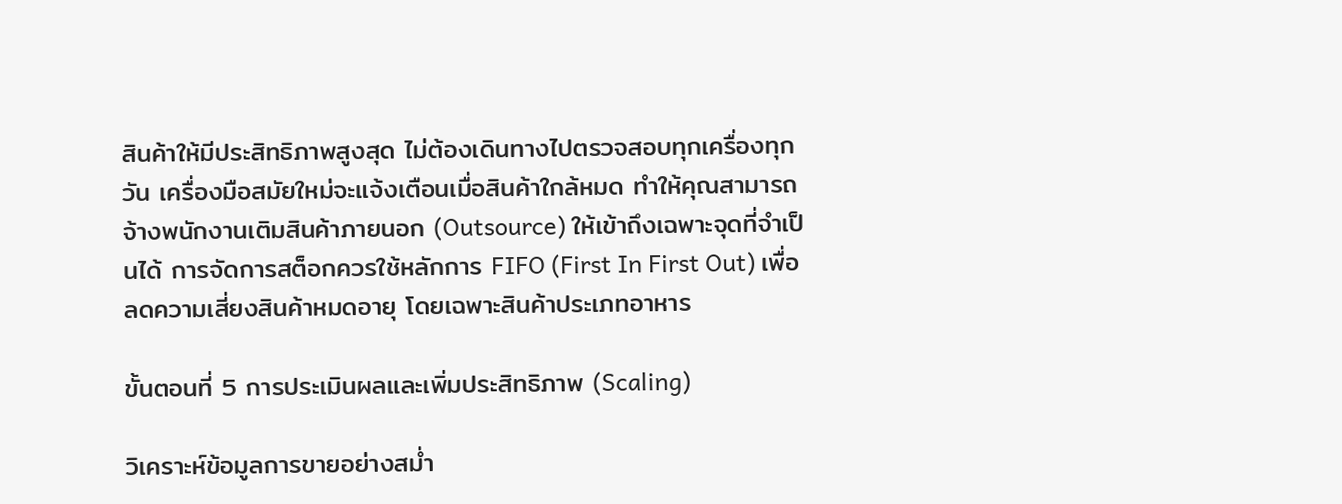สินค้าให้มีประสิทธิภาพสูงสุด ไม่ต้องเดินทางไปตรวจสอบทุกเครื่องทุกวัน เครื่องมือสมัยใหม่จะแจ้งเตือนเมื่อสินค้าใกล้หมด ทำให้คุณสามารถจ้างพนักงานเติมสินค้าภายนอก (Outsource) ให้เข้าถึงเฉพาะจุดที่จำเป็นได้ การจัดการสต็อกควรใช้หลักการ FIFO (First In First Out) เพื่อลดความเสี่ยงสินค้าหมดอายุ โดยเฉพาะสินค้าประเภทอาหาร

ขั้นตอนที่ 5 การประเมินผลและเพิ่มประสิทธิภาพ (Scaling)

วิเคราะห์ข้อมูลการขายอย่างสม่ำ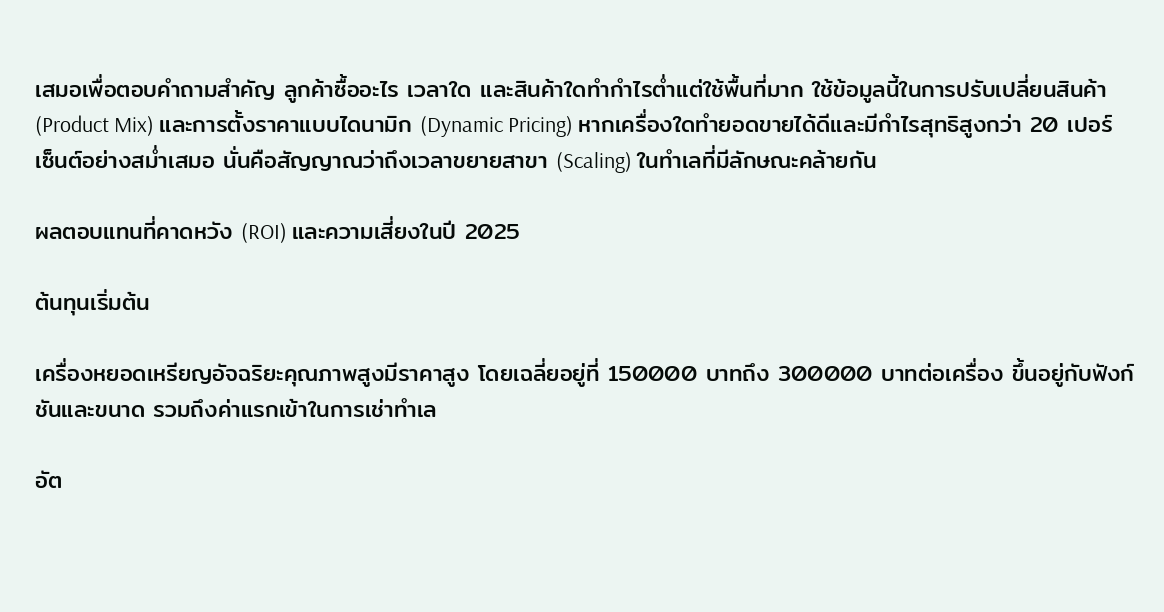เสมอเพื่อตอบคำถามสำคัญ ลูกค้าซื้ออะไร เวลาใด และสินค้าใดทำกำไรต่ำแต่ใช้พื้นที่มาก ใช้ข้อมูลนี้ในการปรับเปลี่ยนสินค้า (Product Mix) และการตั้งราคาแบบไดนามิก (Dynamic Pricing) หากเครื่องใดทำยอดขายได้ดีและมีกำไรสุทธิสูงกว่า 20 เปอร์เซ็นต์อย่างสม่ำเสมอ นั่นคือสัญญาณว่าถึงเวลาขยายสาขา (Scaling) ในทำเลที่มีลักษณะคล้ายกัน

ผลตอบแทนที่คาดหวัง (ROI) และความเสี่ยงในปี 2025

ต้นทุนเริ่มต้น

เครื่องหยอดเหรียญอัจฉริยะคุณภาพสูงมีราคาสูง โดยเฉลี่ยอยู่ที่ 150000 บาทถึง 300000 บาทต่อเครื่อง ขึ้นอยู่กับฟังก์ชันและขนาด รวมถึงค่าแรกเข้าในการเช่าทำเล

อัต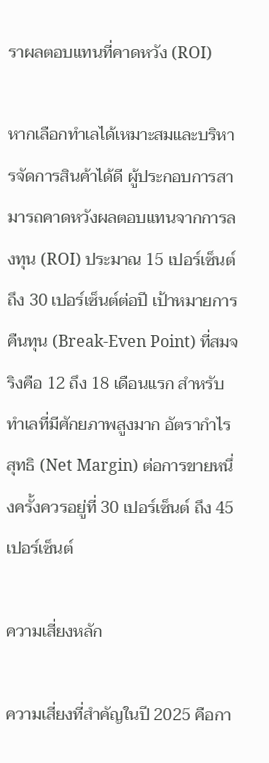ราผลตอบแทนที่คาดหวัง (ROI)

หากเลือกทำเลได้เหมาะสมและบริหารจัดการสินค้าได้ดี ผู้ประกอบการสามารถคาดหวังผลตอบแทนจากการลงทุน (ROI) ประมาณ 15 เปอร์เซ็นต์ถึง 30 เปอร์เซ็นต์ต่อปี เป้าหมายการคืนทุน (Break-Even Point) ที่สมจริงคือ 12 ถึง 18 เดือนแรก สำหรับทำเลที่มีศักยภาพสูงมาก อัตรากำไรสุทธิ (Net Margin) ต่อการขายหนึ่งครั้งควรอยู่ที่ 30 เปอร์เซ็นต์ ถึง 45 เปอร์เซ็นต์

ความเสี่ยงหลัก

ความเสี่ยงที่สำคัญในปี 2025 คือกา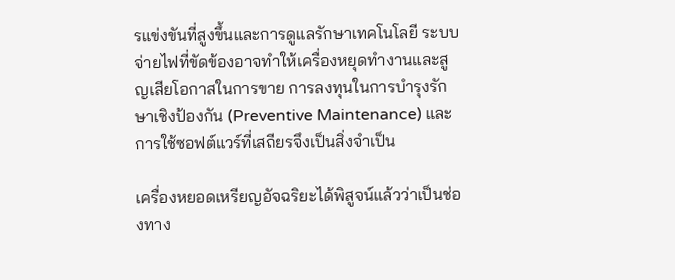รแข่งขันที่สูงขึ้นและการดูแลรักษาเทคโนโลยี ระบบจ่ายไฟที่ขัดข้องอาจทำให้เครื่องหยุดทำงานและสูญเสียโอกาสในการขาย การลงทุนในการบำรุงรักษาเชิงป้องกัน (Preventive Maintenance) และการใช้ซอฟต์แวร์ที่เสถียรจึงเป็นสิ่งจำเป็น

เครื่องหยอดเหรียญอัจฉริยะได้พิสูจน์แล้วว่าเป็นช่องทาง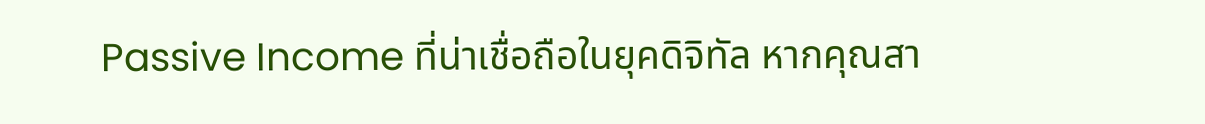Passive Income ที่น่าเชื่อถือในยุคดิจิทัล หากคุณสา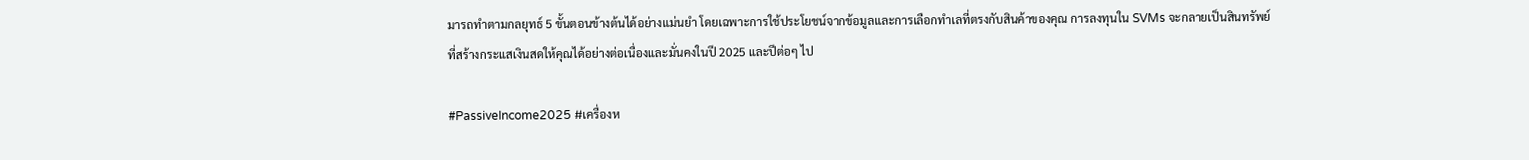มารถทำตามกลยุทธ์ 5 ขั้นตอนข้างต้นได้อย่างแม่นยำ โดยเฉพาะการใช้ประโยชน์จากข้อมูลและการเลือกทำเลที่ตรงกับสินค้าของคุณ การลงทุนใน SVMs จะกลายเป็นสินทรัพย์ที่สร้างกระแสเงินสดให้คุณได้อย่างต่อเนื่องและมั่นคงในปี 2025 และปีต่อๆ ไป

#PassiveIncome2025 #เครื่องห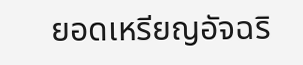ยอดเหรียญอัจฉริ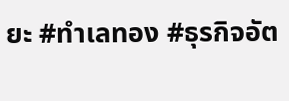ยะ #ทำเลทอง #ธุรกิจอัต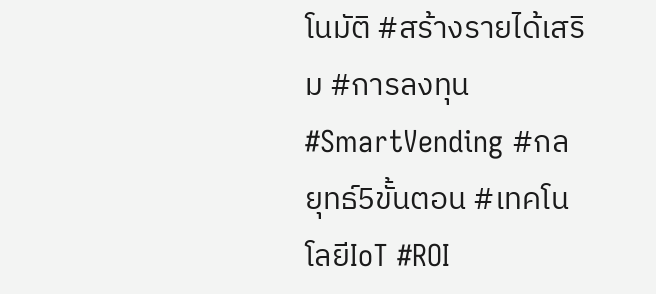โนมัติ #สร้างรายได้เสริม #การลงทุน #SmartVending #กลยุทธ์5ขั้นตอน #เทคโนโลยีIoT #ROI